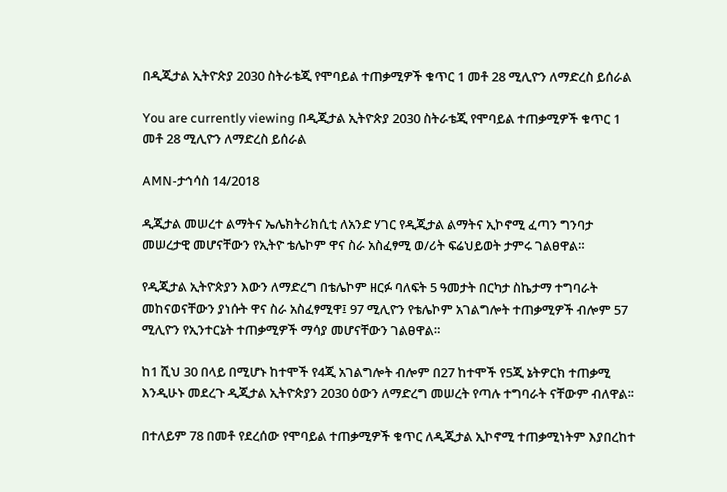በዲጂታል ኢትዮጵያ 2030 ስትራቴጂ የሞባይል ተጠቃሚዎች ቁጥር 1 መቶ 28 ሚሊዮን ለማድረስ ይሰራል

You are currently viewing በዲጂታል ኢትዮጵያ 2030 ስትራቴጂ የሞባይል ተጠቃሚዎች ቁጥር 1 መቶ 28 ሚሊዮን ለማድረስ ይሰራል

AMN-ታኅሳስ 14/2018

ዲጂታል መሠረተ ልማትና ኤሌክትሪክሲቲ ለአንድ ሃገር የዲጂታል ልማትና ኢኮኖሚ ፈጣን ግንባታ መሠረታዊ መሆናቸውን የኢትዮ ቴሌኮም ዋና ስራ አስፈፃሚ ወ/ሪት ፍሬህይወት ታምሩ ገልፀዋል።

የዲጂታል ኢትዮጵያን እውን ለማድረግ በቴሌኮም ዘርፉ ባለፍት 5 ዓመታት በርካታ ስኬታማ ተግባራት መከናወናቸውን ያነሱት ዋና ስራ አስፈፃሚዋ፤ 97 ሚሊዮን የቴሌኮም አገልግሎት ተጠቃሚዎች ብሎም 57 ሚሊዮን የኢንተርኔት ተጠቃሚዎች ማሳያ መሆናቸውን ገልፀዋል።

ከ1 ሺህ 30 በላይ በሚሆኑ ከተሞች የ4ጂ አገልግሎት ብሎም በ27 ከተሞች የ5ጂ ኔትዎርክ ተጠቃሚ እንዲሁኑ መደረጉ ዲጂታል ኢትዮጵያን 2030 ዕውን ለማድረግ መሠረት የጣሉ ተግባራት ናቸውም ብለዋል፡፡

በተለይም 78 በመቶ የደረሰው የሞባይል ተጠቃሚዎች ቁጥር ለዲጂታል ኢኮኖሚ ተጠቃሚነትም እያበረከተ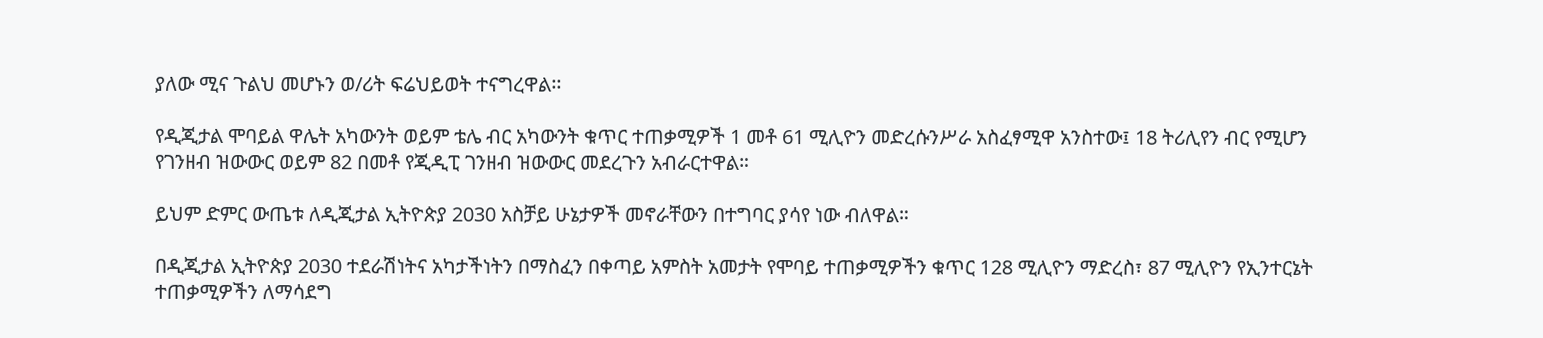ያለው ሚና ጉልህ መሆኑን ወ/ሪት ፍሬህይወት ተናግረዋል፡፡

የዲጂታል ሞባይል ዋሌት አካውንት ወይም ቴሌ ብር አካውንት ቁጥር ተጠቃሚዎች 1 መቶ 61 ሚሊዮን መድረሱንሥራ አስፈፃሚዋ አንስተው፤ 18 ትሪሊየን ብር የሚሆን የገንዘብ ዝውውር ወይም 82 በመቶ የጂዲፒ ገንዘብ ዝውውር መደረጉን አብራርተዋል።

ይህም ድምር ውጤቱ ለዲጂታል ኢትዮጵያ 2030 አስቻይ ሁኔታዎች መኖራቸውን በተግባር ያሳየ ነው ብለዋል።

በዲጂታል ኢትዮጵያ 2030 ተደራሽነትና አካታችነትን በማስፈን በቀጣይ አምስት አመታት የሞባይ ተጠቃሚዎችን ቁጥር 128 ሚሊዮን ማድረስ፣ 87 ሚሊዮን የኢንተርኔት ተጠቃሚዎችን ለማሳደግ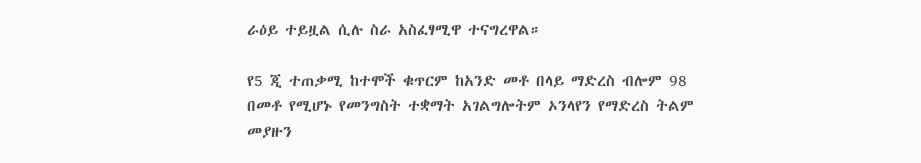ራዕይ ተይዟል ሲሉ ስራ አስፈፃሚዋ ተናግረዋል።

የ5 ጂ ተጠቃሚ ከተሞች ቁጥርም ከአንድ መቶ በላይ ማድረስ ብሎም 98 በመቶ የሚሆኑ የመንግስት ተቋማት አገልግሎትም ኦንላየን የማድረስ ትልም መያዙን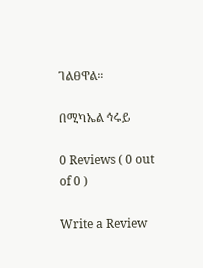ገልፀዋል።

በሚካኤል ኅሩይ

0 Reviews ( 0 out of 0 )

Write a Review